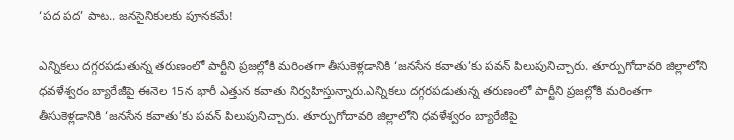‘పద పద’ పాట.. జనసైనికులకు పూనకమే!

ఎన్నికలు దగ్గరపడుతున్న తరుణంలో పార్టీని ప్రజల్లోకి మరింతగా తీసుకెళ్లడానికి ‘జనసేన కవాతు’కు పవన్ పిలుపునిచ్చారు. తూర్పుగోదావరి జిల్లాలోని ధవళేశ్వరం బ్యారేజీపై ఈనెల 15న భారీ ఎత్తున కవాతు నిర్వహిస్తున్నారు.ఎన్నికలు దగ్గరపడుతున్న తరుణంలో పార్టీని ప్రజల్లోకి మరింతగా తీసుకెళ్లడానికి ‘జనసేన కవాతు’కు పవన్ పిలుపునిచ్చారు. తూర్పుగోదావరి జిల్లాలోని ధవళేశ్వరం బ్యారేజీపై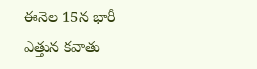ఈనెల 15న భారీ ఎత్తున కవాతు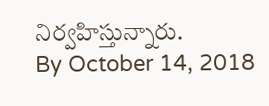నిర్వహిస్తున్నారు.
By October 14, 2018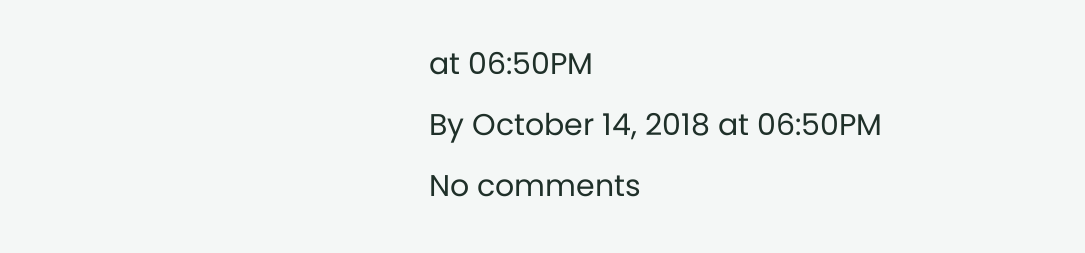at 06:50PM
By October 14, 2018 at 06:50PM
No comments